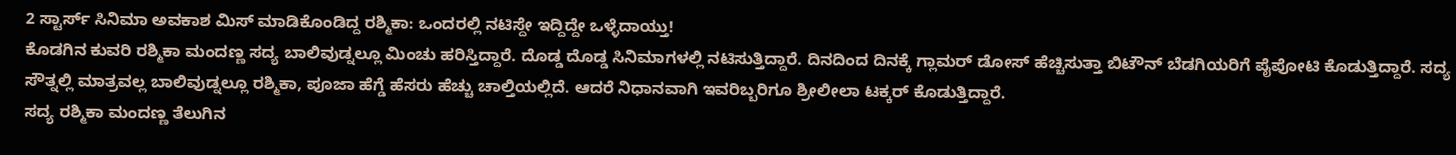2 ಸ್ಟಾರ್ಸ್ ಸಿನಿಮಾ ಅವಕಾಶ ಮಿಸ್ ಮಾಡಿಕೊಂಡಿದ್ದ ರಶ್ಮಿಕಾ: ಒಂದರಲ್ಲಿ ನಟಿಸ್ದೇ ಇದ್ದಿದ್ದೇ ಒಳ್ಳೆದಾಯ್ತು!
ಕೊಡಗಿನ ಕುವರಿ ರಶ್ಮಿಕಾ ಮಂದಣ್ಣ ಸದ್ಯ ಬಾಲಿವುಡ್ನಲ್ಲೂ ಮಿಂಚು ಹರಿಸ್ತಿದ್ದಾರೆ. ದೊಡ್ಡ ದೊಡ್ಡ ಸಿನಿಮಾಗಳಲ್ಲಿ ನಟಿಸುತ್ತಿದ್ದಾರೆ. ದಿನದಿಂದ ದಿನಕ್ಕೆ ಗ್ಲಾಮರ್ ಡೋಸ್ ಹೆಚ್ಚಿಸುತ್ತಾ ಬಿಟೌನ್ ಬೆಡಗಿಯರಿಗೆ ಪೈಪೋಟಿ ಕೊಡುತ್ತಿದ್ದಾರೆ. ಸದ್ಯ ಸೌತ್ನಲ್ಲಿ ಮಾತ್ರವಲ್ಲ ಬಾಲಿವುಡ್ನಲ್ಲೂ ರಶ್ಮಿಕಾ, ಪೂಜಾ ಹೆಗ್ಡೆ ಹೆಸರು ಹೆಚ್ಚು ಚಾಲ್ತಿಯಲ್ಲಿದೆ. ಆದರೆ ನಿಧಾನವಾಗಿ ಇವರಿಬ್ಬರಿಗೂ ಶ್ರೀಲೀಲಾ ಟಕ್ಕರ್ ಕೊಡುತ್ತಿದ್ದಾರೆ.
ಸದ್ಯ ರಶ್ಮಿಕಾ ಮಂದಣ್ಣ ತೆಲುಗಿನ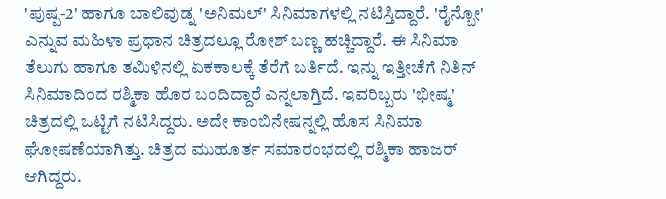'ಪುಷ್ಪ-2' ಹಾಗೂ ಬಾಲಿವುಡ್ನ 'ಅನಿಮಲ್' ಸಿನಿಮಾಗಳಲ್ಲಿ ನಟಿಸ್ತಿದ್ದಾರೆ. 'ರೈನ್ಬೋ' ಎನ್ನುವ ಮಹಿಳಾ ಪ್ರಧಾನ ಚಿತ್ರದಲ್ಲೂ ರೋಶ್ ಬಣ್ಣ ಹಚ್ಚಿದ್ದಾರೆ. ಈ ಸಿನಿಮಾ ತೆಲುಗು ಹಾಗೂ ತಮಿಳಿನಲ್ಲಿ ಏಕಕಾಲಕ್ಕೆ ತೆರೆಗೆ ಬರ್ತಿದೆ. ಇನ್ನು ಇತ್ತೀಚೆಗೆ ನಿತಿನ್ ಸಿನಿಮಾದಿಂದ ರಶ್ಮಿಕಾ ಹೊರ ಬಂದಿದ್ದಾರೆ ಎನ್ನಲಾಗ್ತಿದೆ. ಇವರಿಬ್ಬರು 'ಭೀಷ್ಮ' ಚಿತ್ರದಲ್ಲಿ ಒಟ್ಟಿಗೆ ನಟಿಸಿದ್ದರು. ಅದೇ ಕಾಂಬಿನೇಷನ್ನಲ್ಲಿ ಹೊಸ ಸಿನಿಮಾ ಘೋಷಣೆಯಾಗಿತ್ತು. ಚಿತ್ರದ ಮುಹೂರ್ತ ಸಮಾರಂಭದಲ್ಲಿ ರಶ್ಮಿಕಾ ಹಾಜರ್ ಆಗಿದ್ದರು.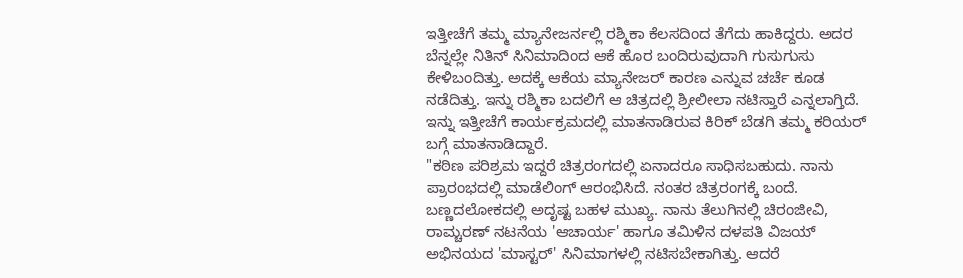ಇತ್ತೀಚೆಗೆ ತಮ್ಮ ಮ್ಯಾನೇಜರ್ನಲ್ಲಿ ರಶ್ಮಿಕಾ ಕೆಲಸದಿಂದ ತೆಗೆದು ಹಾಕಿದ್ದರು. ಅದರ ಬೆನ್ನಲ್ಲೇ ನಿತಿನ್ ಸಿನಿಮಾದಿಂದ ಆಕೆ ಹೊರ ಬಂದಿರುವುದಾಗಿ ಗುಸುಗುಸು ಕೇಳಿಬಂದಿತ್ತು. ಅದಕ್ಕೆ ಆಕೆಯ ಮ್ಯಾನೇಜರ್ ಕಾರಣ ಎನ್ನುವ ಚರ್ಚೆ ಕೂಡ ನಡೆದಿತ್ತು. ಇನ್ನು ರಶ್ಮಿಕಾ ಬದಲಿಗೆ ಆ ಚಿತ್ರದಲ್ಲಿ ಶ್ರೀಲೀಲಾ ನಟಿಸ್ತಾರೆ ಎನ್ನಲಾಗ್ತಿದೆ. ಇನ್ನು ಇತ್ತೀಚೆಗೆ ಕಾರ್ಯಕ್ರಮದಲ್ಲಿ ಮಾತನಾಡಿರುವ ಕಿರಿಕ್ ಬೆಡಗಿ ತಮ್ಮ ಕರಿಯರ್ ಬಗ್ಗೆ ಮಾತನಾಡಿದ್ದಾರೆ.
"ಕಠಿಣ ಪರಿಶ್ರಮ ಇದ್ದರೆ ಚಿತ್ರರಂಗದಲ್ಲಿ ಏನಾದರೂ ಸಾಧಿಸಬಹುದು. ನಾನು ಪ್ರಾರಂಭದಲ್ಲಿ ಮಾಡೆಲಿಂಗ್ ಆರಂಭಿಸಿದೆ. ನಂತರ ಚಿತ್ರರಂಗಕ್ಕೆ ಬಂದೆ. ಬಣ್ಣದಲೋಕದಲ್ಲಿ ಅದೃಷ್ಟ ಬಹಳ ಮುಖ್ಯ. ನಾನು ತೆಲುಗಿನಲ್ಲಿ ಚಿರಂಜೀವಿ, ರಾಮ್ಚರಣ್ ನಟನೆಯ 'ಆಚಾರ್ಯ' ಹಾಗೂ ತಮಿಳಿನ ದಳಪತಿ ವಿಜಯ್ ಅಭಿನಯದ 'ಮಾಸ್ಟರ್' ಸಿನಿಮಾಗಳಲ್ಲಿ ನಟಿಸಬೇಕಾಗಿತ್ತು. ಆದರೆ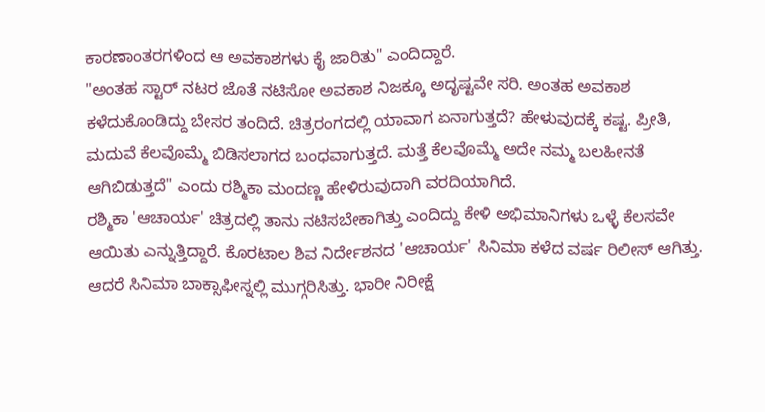ಕಾರಣಾಂತರಗಳಿಂದ ಆ ಅವಕಾಶಗಳು ಕೈ ಜಾರಿತು" ಎಂದಿದ್ದಾರೆ.
"ಅಂತಹ ಸ್ಟಾರ್ ನಟರ ಜೊತೆ ನಟಿಸೋ ಅವಕಾಶ ನಿಜಕ್ಕೂ ಅದೃಷ್ಟವೇ ಸರಿ. ಅಂತಹ ಅವಕಾಶ ಕಳೆದುಕೊಂಡಿದ್ದು ಬೇಸರ ತಂದಿದೆ. ಚಿತ್ರರಂಗದಲ್ಲಿ ಯಾವಾಗ ಏನಾಗುತ್ತದೆ? ಹೇಳುವುದಕ್ಕೆ ಕಷ್ಟ. ಪ್ರೀತಿ, ಮದುವೆ ಕೆಲವೊಮ್ಮೆ ಬಿಡಿಸಲಾಗದ ಬಂಧವಾಗುತ್ತದೆ. ಮತ್ತೆ ಕೆಲವೊಮ್ಮೆ ಅದೇ ನಮ್ಮ ಬಲಹೀನತೆ ಆಗಿಬಿಡುತ್ತದೆ" ಎಂದು ರಶ್ಮಿಕಾ ಮಂದಣ್ಣ ಹೇಳಿರುವುದಾಗಿ ವರದಿಯಾಗಿದೆ.
ರಶ್ಮಿಕಾ 'ಆಚಾರ್ಯ' ಚಿತ್ರದಲ್ಲಿ ತಾನು ನಟಿಸಬೇಕಾಗಿತ್ತು ಎಂದಿದ್ದು ಕೇಳಿ ಅಭಿಮಾನಿಗಳು ಒಳ್ಳೆ ಕೆಲಸವೇ ಆಯಿತು ಎನ್ನುತ್ತಿದ್ದಾರೆ. ಕೊರಟಾಲ ಶಿವ ನಿರ್ದೇಶನದ 'ಆಚಾರ್ಯ' ಸಿನಿಮಾ ಕಳೆದ ವರ್ಷ ರಿಲೀಸ್ ಆಗಿತ್ತು. ಆದರೆ ಸಿನಿಮಾ ಬಾಕ್ಸಾಫೀಸ್ನಲ್ಲಿ ಮುಗ್ಗರಿಸಿತ್ತು. ಭಾರೀ ನಿರೀಕ್ಷೆ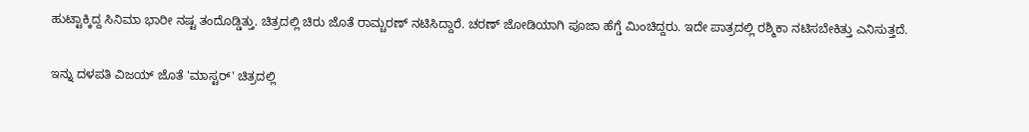ಹುಟ್ಟಾಕ್ಕಿದ್ದ ಸಿನಿಮಾ ಭಾರೀ ನಷ್ಟ ತಂದೊಡ್ಡಿತ್ತು. ಚಿತ್ರದಲ್ಲಿ ಚಿರು ಜೊತೆ ರಾಮ್ಚರಣ್ ನಟಿಸಿದ್ದಾರೆ. ಚರಣ್ ಜೋಡಿಯಾಗಿ ಪೂಜಾ ಹೆಗ್ಡೆ ಮಿಂಚಿದ್ದರು. ಇದೇ ಪಾತ್ರದಲ್ಲಿ ರಶ್ಮಿಕಾ ನಟಿಸಬೇಕಿತ್ತು ಎನಿಸುತ್ತದೆ.

ಇನ್ನು ದಳಪತಿ ವಿಜಯ್ ಜೊತೆ 'ಮಾಸ್ಟರ್' ಚಿತ್ರದಲ್ಲಿ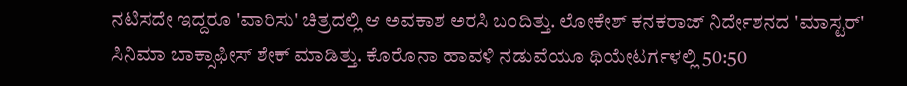ನಟಿಸದೇ ಇದ್ದರೂ 'ವಾರಿಸು' ಚಿತ್ರದಲ್ಲಿ ಆ ಅವಕಾಶ ಅರಸಿ ಬಂದಿತ್ತು. ಲೋಕೇಶ್ ಕನಕರಾಜ್ ನಿರ್ದೇಶನದ 'ಮಾಸ್ಟರ್' ಸಿನಿಮಾ ಬಾಕ್ಸಾಫೀಸ್ ಶೇಕ್ ಮಾಡಿತ್ತು. ಕೊರೊನಾ ಹಾವಳಿ ನಡುವೆಯೂ ಥಿಯೇಟರ್ಗಳಲ್ಲಿ 50:50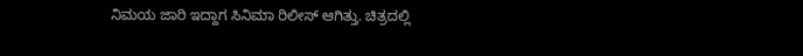ನಿಮಯ ಜಾರಿ ಇದ್ದಾಗ ಸಿನಿಮಾ ರಿಲೀಸ್ ಆಗಿತ್ತು. ಚಿತ್ರದಲ್ಲಿ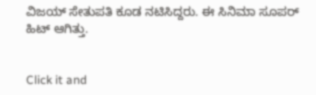ವಿಜಯ್ ಸೇತುಪತಿ ಕೂಡ ನಟಿಸಿದ್ದರು. ಈ ಸಿನಿಮಾ ಸೂಪರ್ ಹಿಟ್ ಆಗಿತ್ತು.


Click it and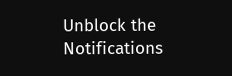Unblock the Notifications